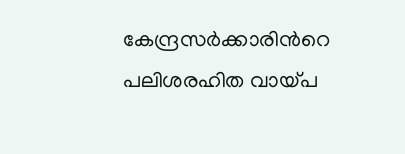കേന്ദ്രസർക്കാരിന്‍റെ പലിശരഹിത വായ്പ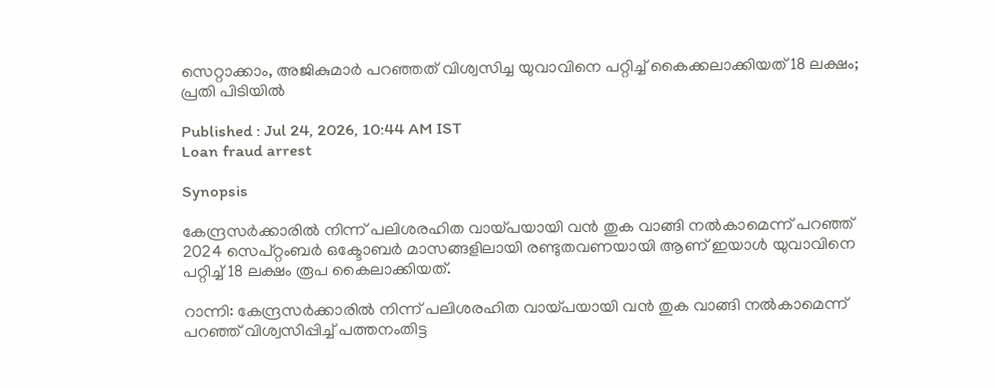സെറ്റാക്കാം, അജികുമാർ പറഞ്ഞത് വിശ്വസിച്ച യുവാവിനെ പറ്റിച്ച് കൈക്കലാക്കിയത് 18 ലക്ഷം; പ്രതി പിടിയിൽ

Published : Jul 24, 2026, 10:44 AM IST
Loan fraud arrest

Synopsis

കേന്ദ്രസർക്കാരിൽ നിന്ന് പലിശരഹിത വായ്പയായി വൻ തുക വാങ്ങി നൽകാമെന്ന് പറഞ്ഞ് 2024 സെപ്റ്റംബർ ഒക്ടോബർ മാസങ്ങളിലായി രണ്ടുതവണയായി ആണ് ഇയാൾ യുവാവിനെ പറ്റിച്ച് 18 ലക്ഷം രൂപ കൈലാക്കിയത്.

റാന്നി: കേന്ദ്രസർക്കാരിൽ നിന്ന് പലിശരഹിത വായ്പയായി വൻ തുക വാങ്ങി നൽകാമെന്ന് പറഞ്ഞ് വിശ്വസിപ്പിച്ച് പത്തനംതിട്ട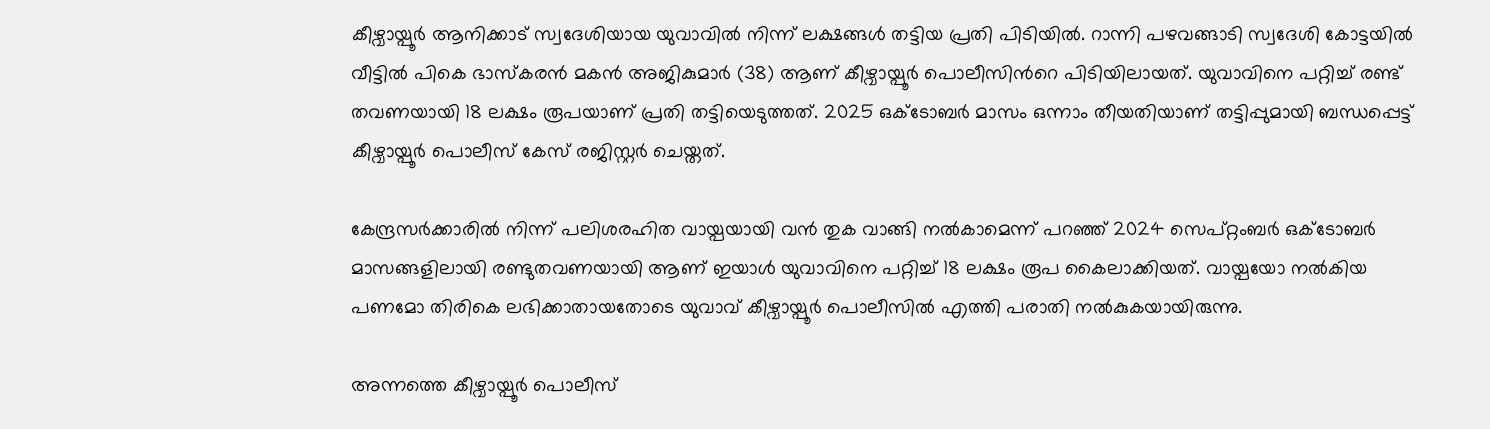കീഴ്വായ്പൂർ ആനിക്കാട് സ്വദേശിയായ യുവാവിൽ നിന്ന് ലക്ഷങ്ങൾ തട്ടിയ പ്രതി പിടിയിൽ. റാന്നി പഴവങ്ങാടി സ്വദേശി കോട്ടയിൽ വീട്ടിൽ പികെ ഭാസ്കരൻ മകൻ അജികുമാർ (38) ആണ് കീഴ്വായ്പൂർ പൊലീസിന്‍റെ പിടിയിലായത്. യുവാവിനെ പറ്റിച്ച് രണ്ട് തവണയായി 18 ലക്ഷം രൂപയാണ് പ്രതി തട്ടിയെടുത്തത്. 2025 ഒക്ടോബർ മാസം ഒന്നാം തീയതിയാണ് തട്ടിപ്പുമായി ബന്ധപ്പെട്ട് കീഴ്വായ്പൂർ പൊലീസ് കേസ് രജിസ്റ്റർ ചെയ്തത്.

കേന്ദ്രസർക്കാരിൽ നിന്ന് പലിശരഹിത വായ്പയായി വൻ തുക വാങ്ങി നൽകാമെന്ന് പറഞ്ഞ് 2024 സെപ്റ്റംബർ ഒക്ടോബർ മാസങ്ങളിലായി രണ്ടുതവണയായി ആണ് ഇയാൾ യുവാവിനെ പറ്റിച്ച് 18 ലക്ഷം രൂപ കൈലാക്കിയത്. വായ്പയോ നൽകിയ പണമോ തിരികെ ലഭിക്കാതായതോടെ യുവാവ് കീഴ്വായ്പൂർ പൊലീസിൽ എത്തി പരാതി നൽകുകയായിരുന്നു.

അന്നത്തെ കീഴ്വായ്പൂർ പൊലീസ്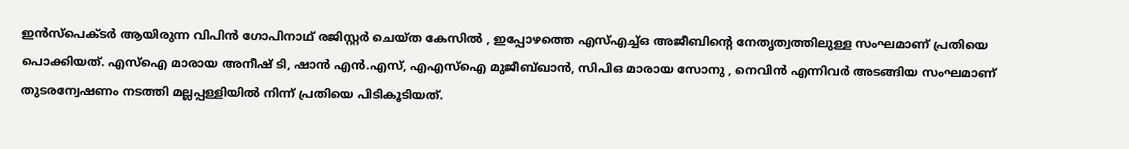ഇൻസ്പെക്ടർ ആയിരുന്ന വിപിൻ ഗോപിനാഥ് രജിസ്റ്റർ ചെയ്ത കേസിൽ , ഇപ്പോഴത്തെ എസ്എച്ച്ഒ അജീബിന്‍റെ നേതൃത്വത്തിലുള്ള സംഘമാണ് പ്രതിയെ പൊക്കിയത്. എസ്ഐ മാരായ അനീഷ് ടി, ഷാൻ എൻ.എസ്, എഎസ്ഐ മുജീബ്ഖാൻ, സിപിഒ മാരായ സോനു , നെവിൻ എന്നിവർ അടങ്ങിയ സംഘമാണ് തുടരന്വേഷണം നടത്തി മല്ലപ്പള്ളിയിൽ നിന്ന് പ്രതിയെ പിടികൂടിയത്.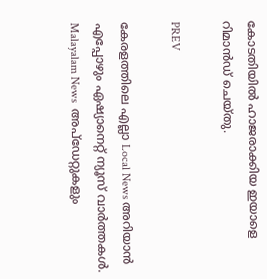കോടതിയിൽ ഹാജരാക്കിയ ഇയാളെ റിമാൻഡ് ചെയ്തു.

PREV

കേരളത്തിലെ എല്ലാ Local News അറിയാൻ എപ്പോഴും ഏഷ്യാനെറ്റ് ന്യൂസ് വാർത്തകൾ. Malayalam News  അപ്‌ഡേറ്റുകളും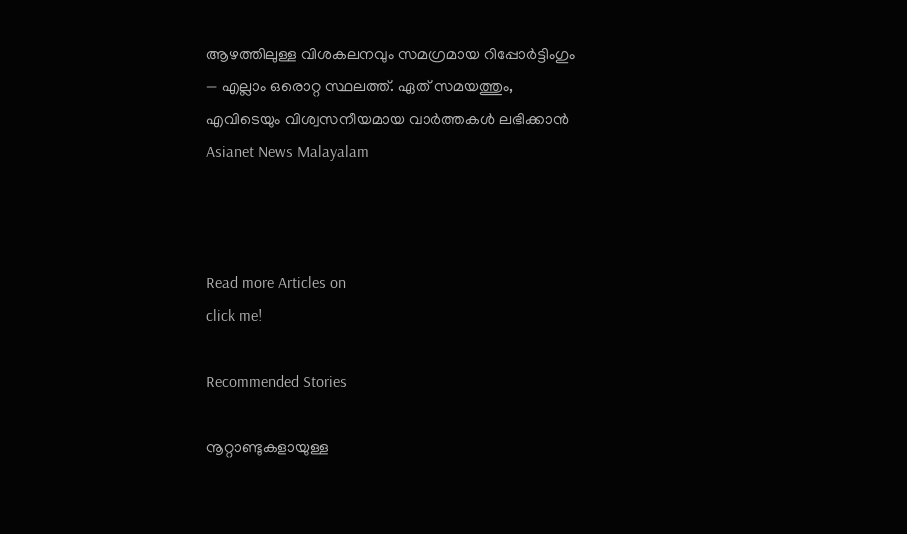ആഴത്തിലുള്ള വിശകലനവും സമഗ്രമായ റിപ്പോർട്ടിംഗും — എല്ലാം ഒരൊറ്റ സ്ഥലത്ത്. ഏത് സമയത്തും, എവിടെയും വിശ്വസനീയമായ വാർത്തകൾ ലഭിക്കാൻ Asianet News Malayalam



Read more Articles on
click me!

Recommended Stories

നൂറ്റാണ്ടുകളായുള്ള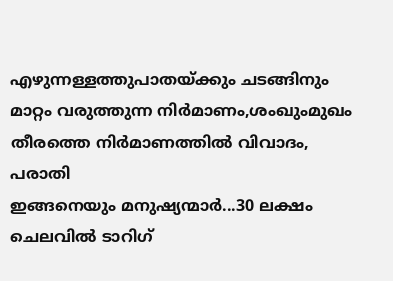എഴുന്നള്ളത്തുപാതയ്ക്കും ചടങ്ങിനും മാറ്റം വരുത്തുന്ന നിർമാണം,ശംഖുംമുഖം തീരത്തെ നിർമാണത്തിൽ വിവാദം, പരാതി
ഇങ്ങനെയും മനുഷ്യന്മാർ...30 ലക്ഷം ചെലവിൽ ടാറിഗ്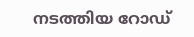നടത്തിയ റോഡ്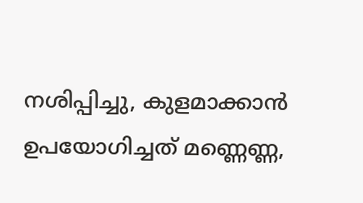നശിപ്പിച്ചു, കുളമാക്കാൻ ഉപയോഗിച്ചത് മണ്ണെണ്ണ,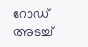റോഡ് അടച്ച്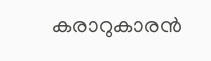കരാറുകാരൻ